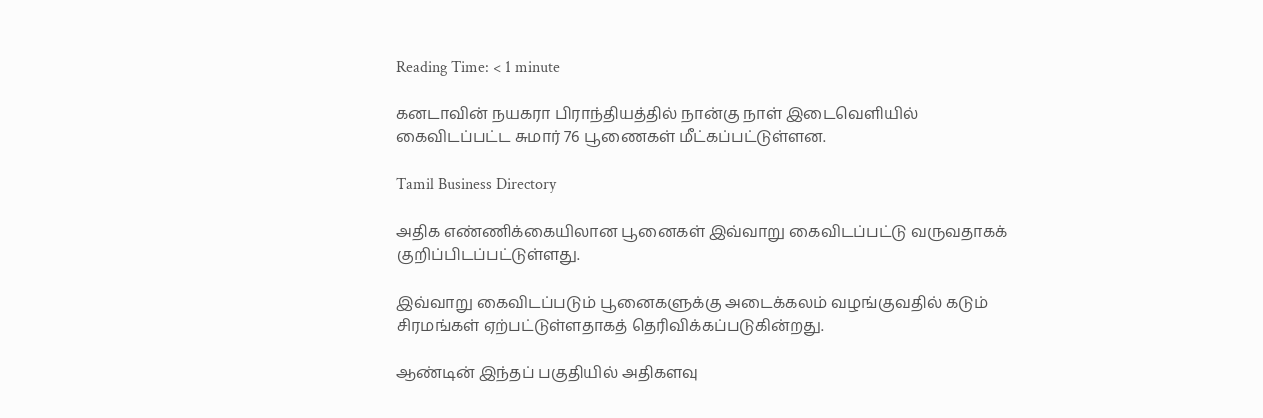Reading Time: < 1 minute

கனடாவின் நயகரா பிராந்தியத்தில் நான்கு நாள் இடைவெளியில் கைவிடப்பட்ட சுமார் 76 பூணைகள் மீட்கப்பட்டுள்ளன.

Tamil Business Directory

அதிக எண்ணிக்கையிலான பூனைகள் இவ்வாறு கைவிடப்பட்டு வருவதாகக் குறிப்பிடப்பட்டுள்ளது.

இவ்வாறு கைவிடப்படும் பூனைகளுக்கு அடைக்கலம் வழங்குவதில் கடும் சிரமங்கள் ஏற்பட்டுள்ளதாகத் தெரிவிக்கப்படுகின்றது.

ஆண்டின் இந்தப் பகுதியில் அதிகளவு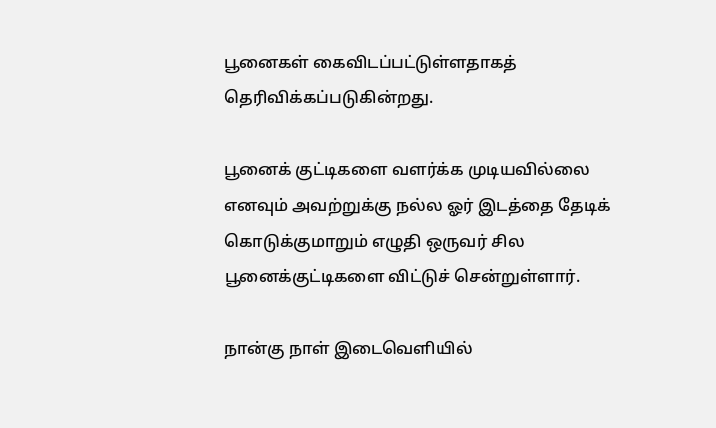பூனைகள் கைவிடப்பட்டுள்ளதாகத் தெரிவிக்கப்படுகின்றது.

பூனைக் குட்டிகளை வளர்க்க முடியவில்லை எனவும் அவற்றுக்கு நல்ல ஓர் இடத்தை தேடிக் கொடுக்குமாறும் எழுதி ஒருவர் சில பூனைக்குட்டிகளை விட்டுச் சென்றுள்ளார்.

நான்கு நாள் இடைவெளியில்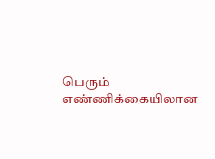பெரும் எண்ணிக்கையிலான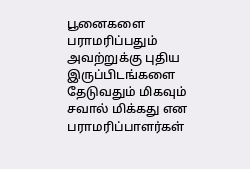பூனைகளை பராமரிப்பதும் அவற்றுக்கு புதிய இருப்பிடங்களை தேடுவதும் மிகவும் சவால் மிக்கது என பராமரிப்பாளர்கள்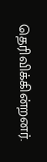தெரிவிக்கின்றனர்.